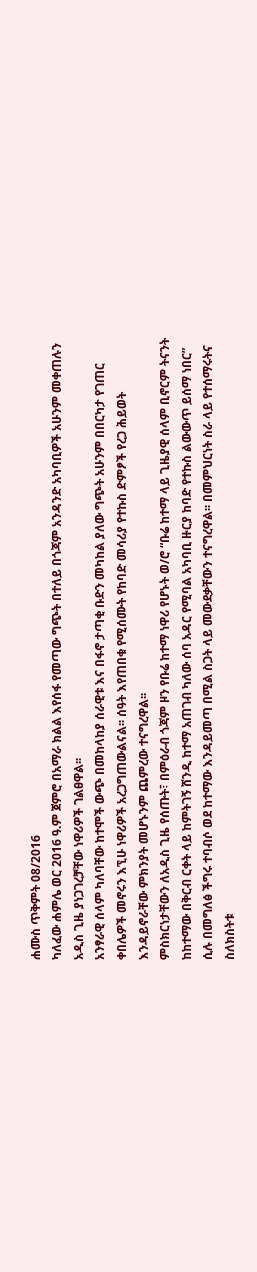ሐሙስ ጥቅምት 08/2016
ካለፈው ሐምሌ ወር 2016 ዓ.ም ጀምሮ በአማራ ክልል እየሰፋ የመጣው ግጭት በተለይ በጎጃም አንዳንድ አካባቢዎች አሁንም መቀጠሉን አዲስ ጊዜ ያነጋገረቻቸው ነዋሪዎች ገልፀዋል፡፡
አንፃራዊ ሰላም ካለባቸው ከተሞች ውጭ በመከላከያ ሰራዊቱ እና በፋኖ ታጣቂ ቡድን መካከል ያለው ግጭት አሁንም በበርካታ የገጠር ቀበሌዎች መኖሩን እኚሁ ነዋሪዎች አረጋግጠውልናል፡፡ ሰዓት እየጠበቁ የሚሰሙት የከባድ መሳሪያ የተኩስ ድምፆች የረጋ ሕይወት እንዳይኖራቸው ምክንያት መሆኑንም ጨምረው ተናግረዋል፡፡
ምስክርነታቸውን ለአዲስ ጊዜ የሰጡት፣ በምዕራብ ጎጃም ዞን የቡሬ ከተማ ነዋሪ የሆኑት ወ/ሮ “ቡሬ ከተማ ላይ ጊዜያዊ ሰላም ቢኖርም ትናንት ከከተማው በቅርብ ርቀት ላይ ከምትገኝ ሸንዲ ከተማ አጠገብ ካለው ሰባ አዳር የሚባል አካባቢ ዙርያ ከባድ የተኩስ ልውውጥ ይሰማ ነበር” ሲሉ በመግለፅ ችግሩ ተባብሶ ወደ ከተማው እንዳይመጣ በሚል ስጋት ላይ መውደቃቸውን ተናግረዋል፡፡ በመምህርነት ስራ ላይ የተሰማሩትና ስለክስትቱ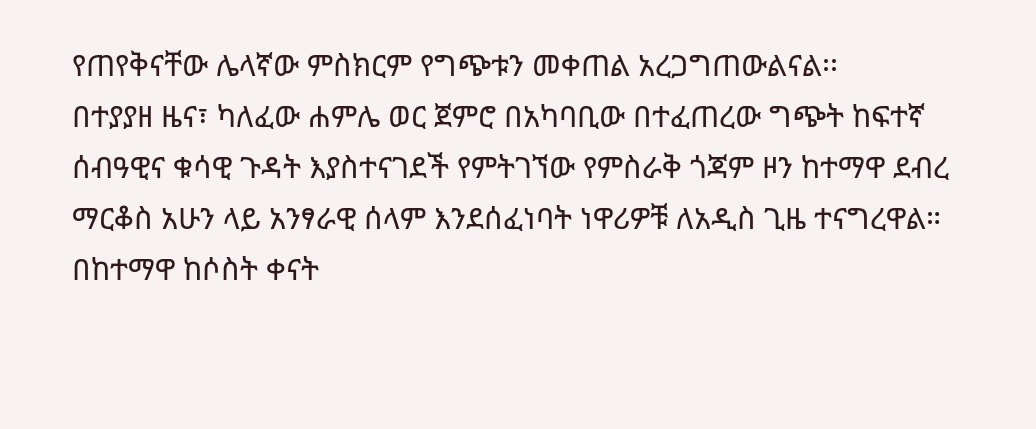የጠየቅናቸው ሌላኛው ምስክርም የግጭቱን መቀጠል አረጋግጠውልናል፡፡
በተያያዘ ዜና፣ ካለፈው ሐምሌ ወር ጀምሮ በአካባቢው በተፈጠረው ግጭት ከፍተኛ ሰብዓዊና ቁሳዊ ጉዳት እያስተናገደች የምትገኘው የምስራቅ ጎጃም ዞን ከተማዋ ደብረ ማርቆስ አሁን ላይ አንፃራዊ ሰላም እንደሰፈነባት ነዋሪዎቹ ለአዲስ ጊዜ ተናግረዋል።
በከተማዋ ከሶስት ቀናት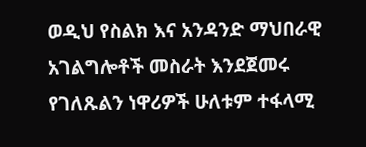ወዲህ የስልክ እና አንዳንድ ማህበራዊ አገልግሎቶች መስራት እንደጀመሩ የገለጹልን ነዋሪዎች ሁለቱም ተፋላሚ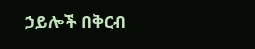ኃይሎች በቅርብ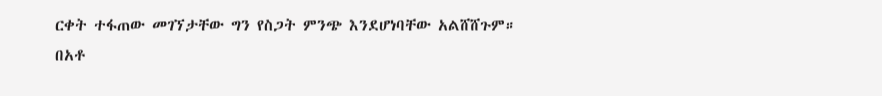ርቀት ተፋጠው መገኘታቸው ግን የስጋት ምንጭ እንደሆነባቸው አልሸሸጉም።
በአቶ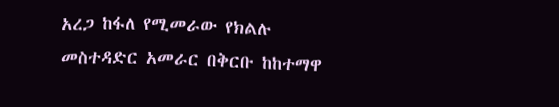አረጋ ከፋለ የሚመራው የክልሉ መስተዳድር አመራር በቅርቡ ከከተማዋ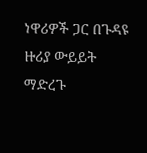ነዋሪዎች ጋር በጉዳዩ ዙሪያ ውይይት ማድረጉ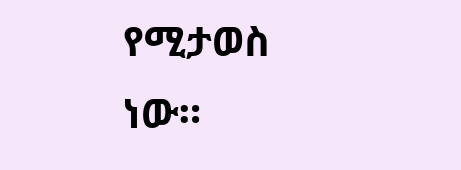የሚታወስ ነው።